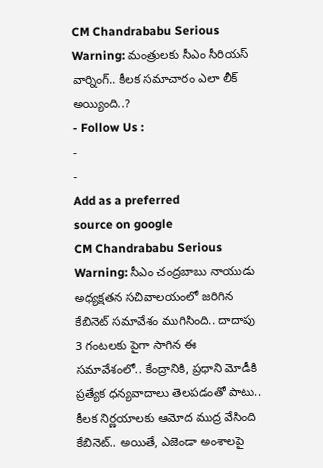CM Chandrababu Serious Warning: మంత్రులకు సీఎం సీరియస్ వార్నింగ్.. కీలక సమాచారం ఎలా లీక్ అయ్యింది..?
- Follow Us :
-
-
Add as a preferred
source on google
CM Chandrababu Serious Warning: సీఎం చంద్రబాబు నాయుడు అధ్యక్షతన సచివాలయంలో జరిగిన కేబినెట్ సమావేశం ముగిసింది.. దాదాపు 3 గంటలకు పైగా సాగిన ఈ సమావేశంలో.. కేంద్రానికి, ప్రధాని మోడీకి ప్రత్యేక ధన్యవాదాలు తెలపడంతో పాటు.. కీలక నిర్ణయాలకు ఆమోద ముద్ర వేసింది కేబినెట్.. అయితే, ఎజెండా అంశాలపై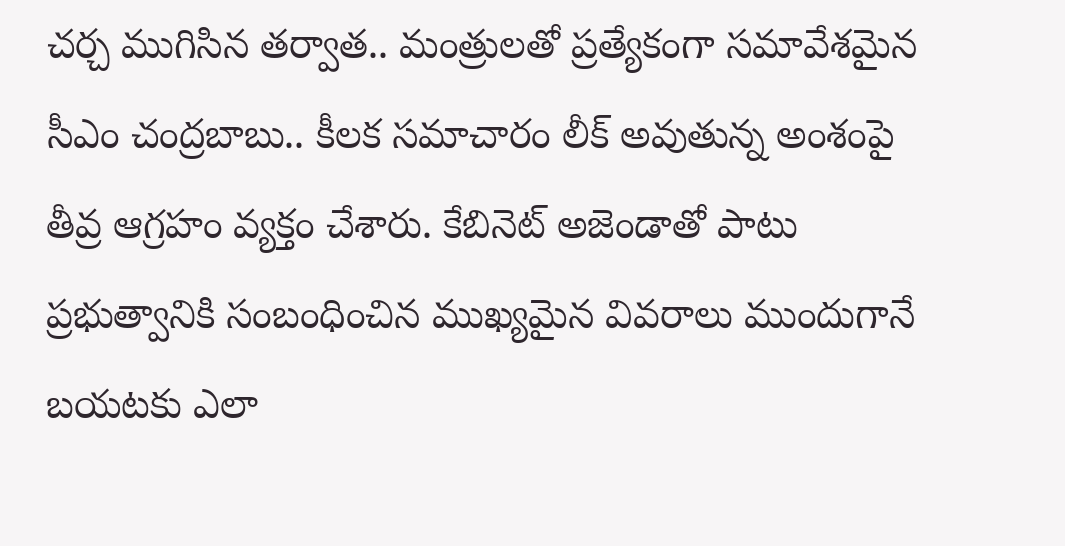చర్చ ముగిసిన తర్వాత.. మంత్రులతో ప్రత్యేకంగా సమావేశమైన సీఎం చంద్రబాబు.. కీలక సమాచారం లీక్ అవుతున్న అంశంపై తీవ్ర ఆగ్రహం వ్యక్తం చేశారు. కేబినెట్ అజెండాతో పాటు ప్రభుత్వానికి సంబంధించిన ముఖ్యమైన వివరాలు ముందుగానే బయటకు ఎలా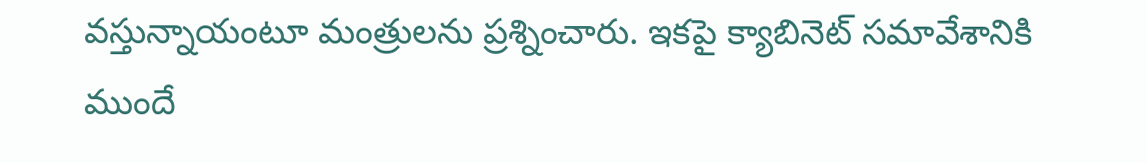వస్తున్నాయంటూ మంత్రులను ప్రశ్నించారు. ఇకపై క్యాబినెట్ సమావేశానికి ముందే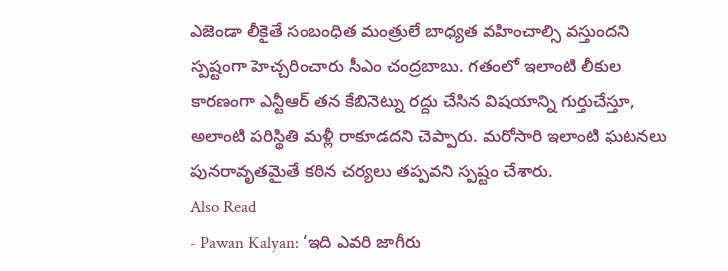ఎజెండా లీకైతే సంబంధిత మంత్రులే బాధ్యత వహించాల్సి వస్తుందని స్పష్టంగా హెచ్చరించారు సీఎం చంద్రబాబు. గతంలో ఇలాంటి లీకుల కారణంగా ఎన్టీఆర్ తన కేబినెట్ను రద్దు చేసిన విషయాన్ని గుర్తుచేస్తూ, అలాంటి పరిస్థితి మళ్లీ రాకూడదని చెప్పారు. మరోసారి ఇలాంటి ఘటనలు పునరావృతమైతే కఠిన చర్యలు తప్పవని స్పష్టం చేశారు.
Also Read
- Pawan Kalyan: ‘ఇది ఎవరి జాగీరు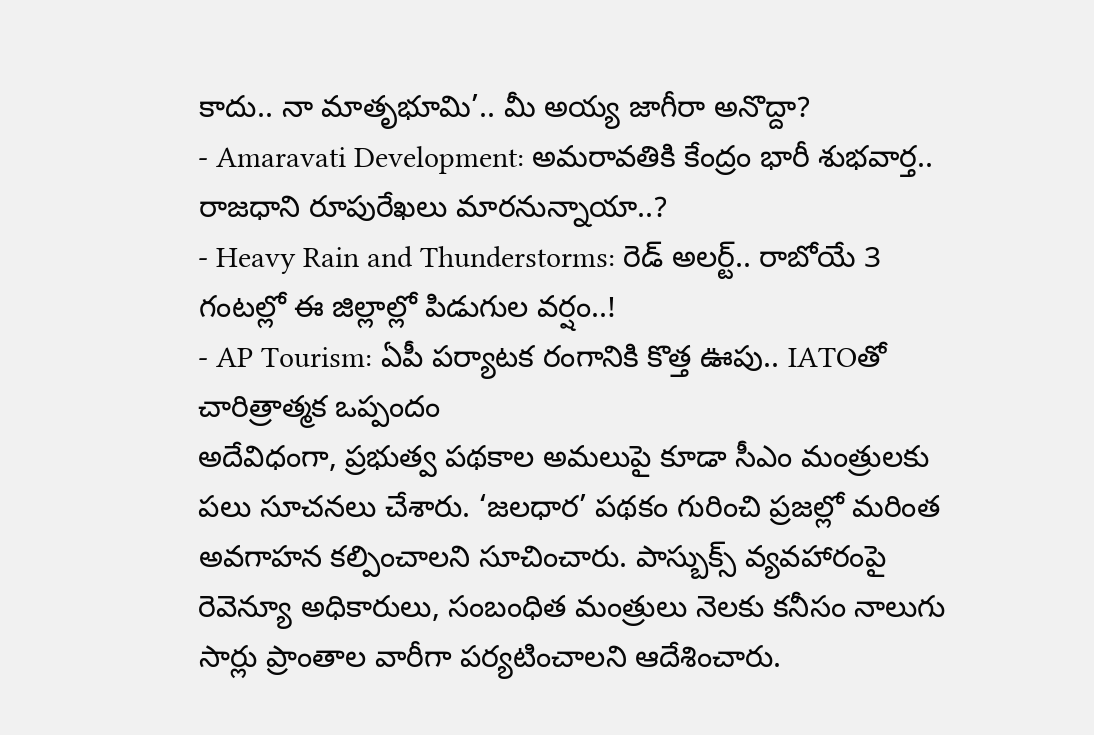కాదు.. నా మాతృభూమి’.. మీ అయ్య జాగీరా అనొద్దా?
- Amaravati Development: అమరావతికి కేంద్రం భారీ శుభవార్త.. రాజధాని రూపురేఖలు మారనున్నాయా..?
- Heavy Rain and Thunderstorms: రెడ్ అలర్ట్.. రాబోయే 3 గంటల్లో ఈ జిల్లాల్లో పిడుగుల వర్షం..!
- AP Tourism: ఏపీ పర్యాటక రంగానికి కొత్త ఊపు.. IATOతో చారిత్రాత్మక ఒప్పందం
అదేవిధంగా, ప్రభుత్వ పథకాల అమలుపై కూడా సీఎం మంత్రులకు పలు సూచనలు చేశారు. ‘జలధార’ పథకం గురించి ప్రజల్లో మరింత అవగాహన కల్పించాలని సూచించారు. పాస్బుక్స్ వ్యవహారంపై రెవెన్యూ అధికారులు, సంబంధిత మంత్రులు నెలకు కనీసం నాలుగు సార్లు ప్రాంతాల వారీగా పర్యటించాలని ఆదేశించారు.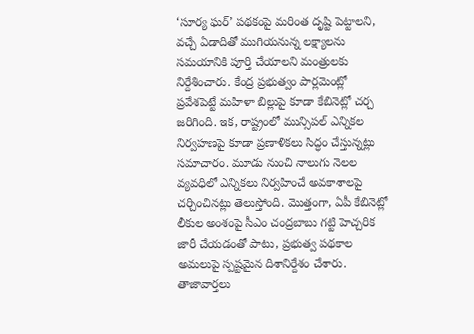‘సూర్య ఘర్’ పథకంపై మరింత దృష్టి పెట్టాలని, వచ్చే ఏడాదితో ముగియనున్న లక్ష్యాలను సమయానికి పూర్తి చేయాలని మంత్రులకు నిర్దేశించారు. కేంద్ర ప్రభుత్వం పార్లమెంట్లో ప్రవేశపెట్టే మహిళా బిల్లుపై కూడా కేబినెట్లో చర్చ జరిగింది. ఇక, రాష్ట్రంలో మున్సిపల్ ఎన్నికల నిర్వహణపై కూడా ప్రణాళికలు సిద్ధం చేస్తున్నట్లు సమాచారం. మూడు నుంచి నాలుగు నెలల వ్యవధిలో ఎన్నికలు నిర్వహించే అవకాశాలపై చర్చించినట్లు తెలుస్తోంది. మొత్తంగా, ఏపీ కేబినెట్లో లీకుల అంశంపై సీఎం చంద్రబాబు గట్టి హెచ్చరిక జారీ చేయడంతో పాటు, ప్రభుత్వ పథకాల అమలుపై స్పష్టమైన దిశానిర్దేశం చేశారు.
తాజావార్తలు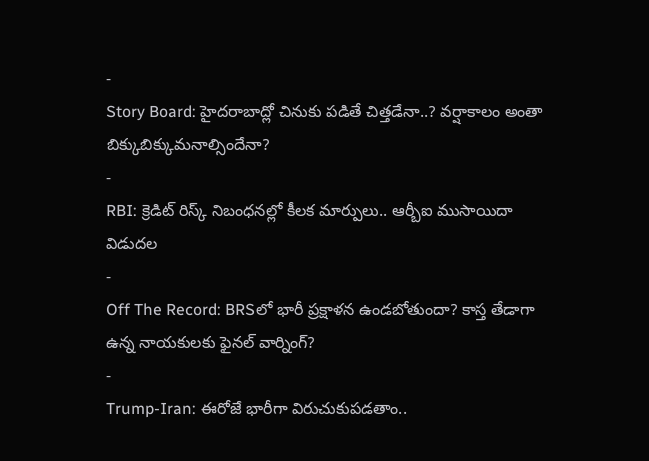-
Story Board: హైదరాబాద్లో చినుకు పడితే చిత్తడేనా..? వర్షాకాలం అంతా బిక్కుబిక్కుమనాల్సిందేనా?
-
RBI: క్రెడిట్ రిస్క్ నిబంధనల్లో కీలక మార్పులు.. ఆర్బీఐ ముసాయిదా విడుదల
-
Off The Record: BRSలో భారీ ప్రక్షాళన ఉండబోతుందా? కాస్త తేడాగా ఉన్న నాయకులకు ఫైనల్ వార్నింగ్?
-
Trump-Iran: ఈరోజే భారీగా విరుచుకుపడతాం..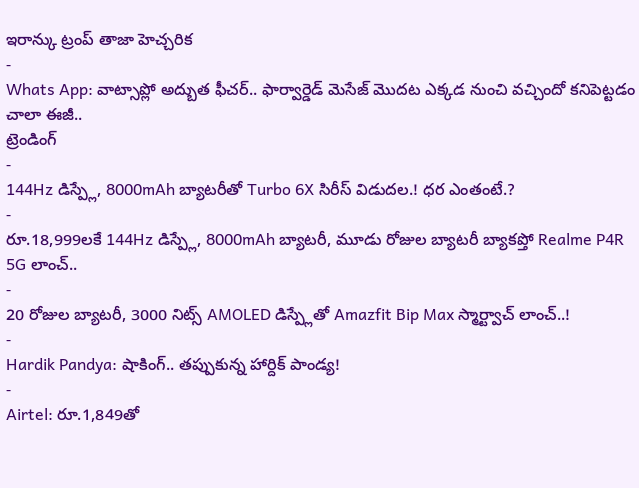ఇరాన్కు ట్రంప్ తాజా హెచ్చరిక
-
Whats App: వాట్సాప్లో అద్బుత ఫీచర్.. ఫార్వార్డెడ్ మెసేజ్ మొదట ఎక్కడ నుంచి వచ్చిందో కనిపెట్టడం చాలా ఈజీ..
ట్రెండింగ్
-
144Hz డిస్ప్లే, 8000mAh బ్యాటరీతో Turbo 6X సిరీస్ విడుదల.! ధర ఎంతంటే.?
-
రూ.18,999లకే 144Hz డిస్ప్లే, 8000mAh బ్యాటరీ, మూడు రోజుల బ్యాటరీ బ్యాకప్తో Realme P4R 5G లాంచ్..
-
20 రోజుల బ్యాటరీ, 3000 నిట్స్ AMOLED డిస్ప్లేతో Amazfit Bip Max స్మార్ట్వాచ్ లాంచ్..!
-
Hardik Pandya: షాకింగ్.. తప్పుకున్న హార్దిక్ పాండ్య!
-
Airtel: రూ.1,849తో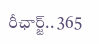రీఛార్జ్.. 365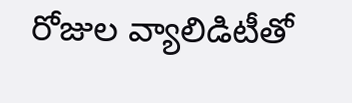రోజుల వ్యాలిడిటీతో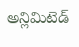అన్లిమిటెడ్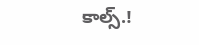కాల్స్.!